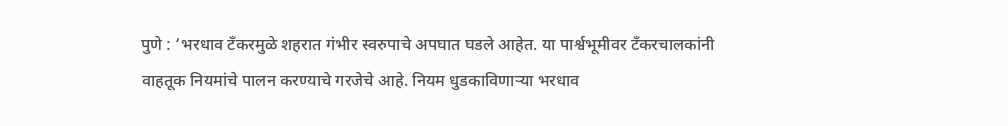पुणे : ‘भरधाव टँकरमुळे शहरात गंभीर स्वरुपाचे अपघात घडले आहेत. या पार्श्वभूमीवर टँकरचालकांनी वाहतूक नियमांचे पालन करण्याचे गरजेचे आहे. नियम धुडकाविणाऱ्या भरधाव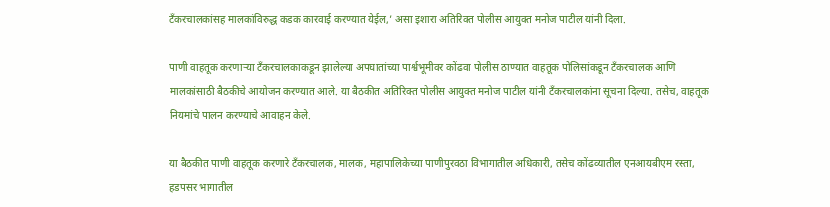टँकरचालकांसह मालकांविरुद्ध कडक कारवाई करण्यात येईल,’ असा इशारा अतिरिक्त पोलीस आयुक्त मनोज पाटील यांनी दिला.

पाणी वाहतूक करणाऱ्या टँकरचालकाकडून झालेल्या अपघातांच्या पार्श्वभूमीवर कोंढवा पोलीस ठाण्यात वाहतूक पोलिसांकडून टँकरचालक आणि मालकांसाठी बैठकीचे आयोजन करण्यात आले. या बैठकीत अतिरिक्त पोलीस आयुक्त मनोज पाटील यांनी टँकरचालकांना सूचना दिल्या. तसेच, वाहतूक नियमांचे पालन करण्याचे आवाहन केले.

या बैठकीत पाणी वाहतूक करणारे टँकरचालक, मालक, महापालिकेच्या पाणीपुरवठा विभागातील अधिकारी, तसेच कोंढव्यातील एनआयबीएम रस्ता, हडपसर भागातील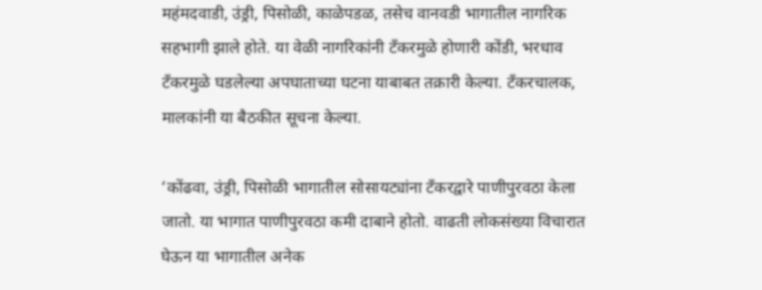महंमदवाडी, उंड्री, पिसोळी, काळेपडळ, तसेच वानवडी भागातील नागरिक सहभागी झाले होते. या वेळी नागरिकांनी टँकरमुळे होणारी कोंडी, भरधाव टँकरमुळे घडलेल्या अपघाताच्या घटना याबाबत तक्रारी केल्या. टँकरचालक, मालकांनी या बैठकीत सूचना केल्या.

‘कोंढवा, उंड्री, पिसोळी भागातील सोसायट्यांना टँकरद्वारे पाणीपुरवठा केला जातो. या भागात पाणीपुरवठा कमी दाबाने होतो. वाढती लोकसंख्या विचारात घेऊन या भागातील अनेक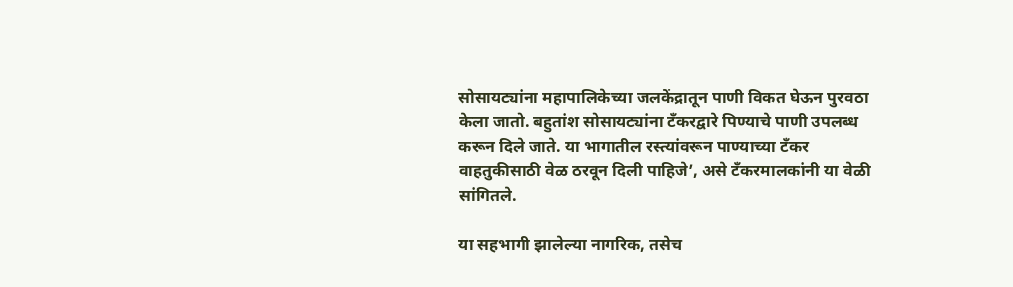सोसायट्यांना महापालिकेच्या जलकेंद्रातून पाणी विकत घेऊन पुरवठा केला जातो. बहुतांश सोसायट्यांना टँकरद्वारे पिण्याचे पाणी उपलब्ध करून दिले जाते. या भागातील रस्त्यांवरून पाण्याच्या टँकर वाहतुकीसाठी वेळ ठरवून दिली पाहिजे’, असे टँकरमालकांनी या वेळी सांगितले.

या सहभागी झालेल्या नागरिक, तसेच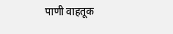पाणी वाहतूक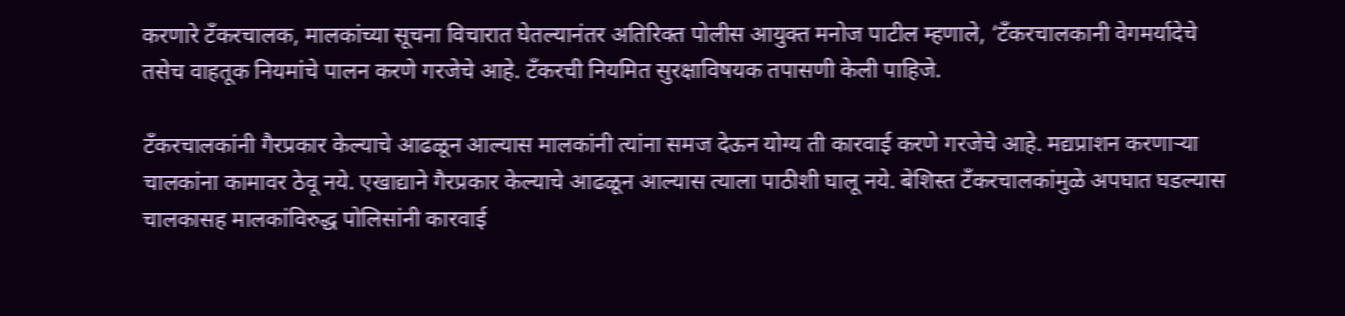करणारे टँकरचालक, मालकांच्या सूचना विचारात घेतल्यानंतर अतिरिक्त पोलीस आयुक्त मनोज पाटील म्हणाले, ‘टँकरचालकानी वेगमर्यादेचे तसेच वाहतूक नियमांचे पालन करणे गरजेचे आहे. टँकरची नियमित सुरक्षाविषयक तपासणी केली पाहिजे.

टँकरचालकांनी गैरप्रकार केल्याचे आढळून आल्यास मालकांनी त्यांना समज देऊन योग्य ती कारवाई करणे गरजेचे आहे. मद्यप्राशन करणाऱ्या चालकांना कामावर ठेवू नये. एखाद्याने गैरप्रकार केल्याचे आढळून आल्यास त्याला पाठीशी घालू नये. बेशिस्त टँकरचालकांमुळे अपघात घडल्यास चालकासह मालकांविरुद्ध पोलिसांनी कारवाई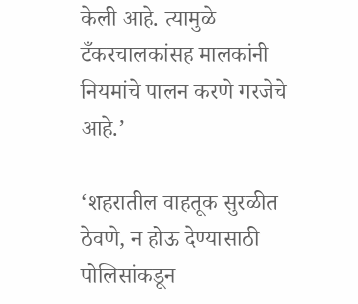केली आहे. त्यामुळे टँकरचालकांसह मालकांनी नियमांचे पालन करणे गरजेचे आहे.’

‘शहरातील वाहतूक सुरळीत ठेवणे, न होऊ देण्यासाठी पोलिसांकडून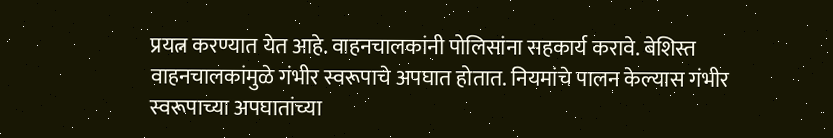प्रयत्न करण्यात येत आहे. वाहनचालकांनी पोलिसांना सहकार्य करावे. बेशिस्त वाहनचालकांमुळे गंभीर स्वरूपाचे अपघात होतात. नियमांचे पालन केल्यास गंभीर स्वरूपाच्या अपघातांच्या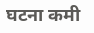घटना कमी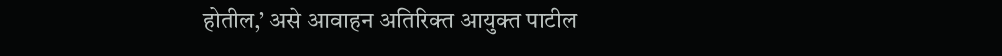होतील,’ असे आवाहन अतिरिक्त आयुक्त पाटील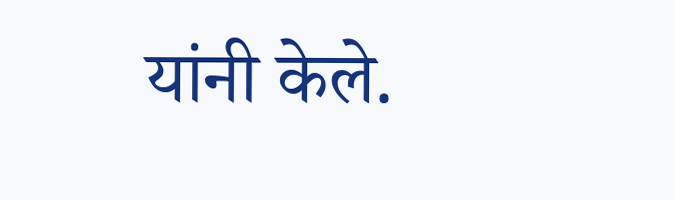यांनी केले.